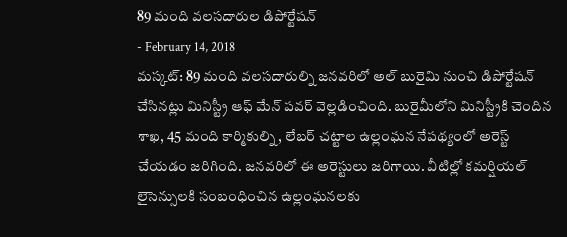89 మంది వలసదారుల డిపోర్టేషన్
- February 14, 2018
మస్కట్: 89 మంది వలసదారుల్ని జనవరిలో అల్ బురైమి నుంచి డిపోర్టేషన్ చేసినట్లు మినిస్ట్రీ ఆఫ్ మేన్ పవర్ వెల్లడించింది. బురైమీలోని మినిస్ట్రీకి చెందిన శాఖ, 45 మంది కార్మికుల్ని, లేబర్ చట్టాల ఉల్లంఘన నేపథ్యంలో అరెస్ట్ చేయడం జరిగింది. జనవరిలో ఈ అరెస్టులు జరిగాయి. వీటిల్లో కమర్షియల్ లైసెన్సులకి సంబంధించిన ఉల్లంఘనలకు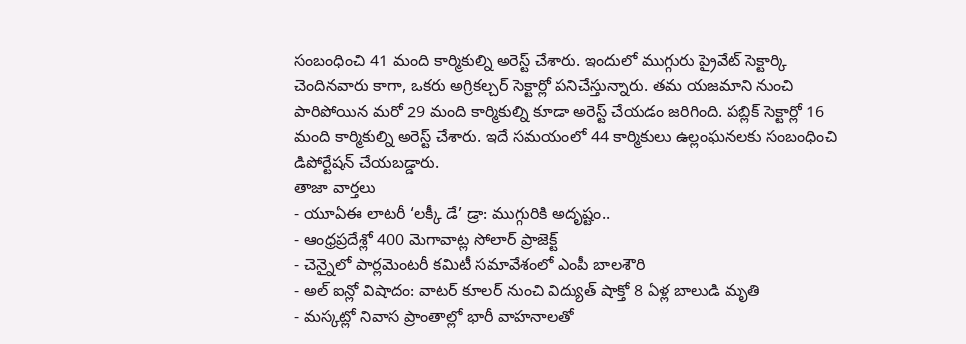సంబంధించి 41 మంది కార్మికుల్ని అరెస్ట్ చేశారు. ఇందులో ముగ్గురు ప్రైవేట్ సెక్టార్కి చెందినవారు కాగా, ఒకరు అగ్రికల్చర్ సెక్టార్లో పనిచేస్తున్నారు. తమ యజమాని నుంచి పారిపోయిన మరో 29 మంది కార్మికుల్ని కూడా అరెస్ట్ చేయడం జరిగింది. పబ్లిక్ సెక్టార్లో 16 మంది కార్మికుల్ని అరెస్ట్ చేశారు. ఇదే సమయంలో 44 కార్మికులు ఉల్లంఘనలకు సంబంధించి డిపోర్టేషన్ చేయబడ్డారు.
తాజా వార్తలు
- యూఏఈ లాటరీ ‘లక్కీ డే’ డ్రా: ముగ్గురికి అదృష్టం..
- ఆంధ్రప్రదేశ్లో 400 మెగావాట్ల సోలార్ ప్రాజెక్ట్
- చెన్నైలో పార్లమెంటరీ కమిటీ సమావేశంలో ఎంపీ బాలశౌరి
- అల్ ఐన్లో విషాదం: వాటర్ కూలర్ నుంచి విద్యుత్ షాక్తో 8 ఏళ్ల బాలుడి మృతి
- మస్కట్లో నివాస ప్రాంతాల్లో భారీ వాహనాలతో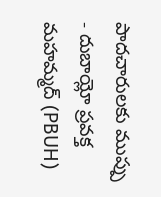పాదచారులకు ముప్పు
- దుబాయ్లో ప్రవక్త మహమ్మద్ (PBUH)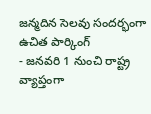జన్మదిన సెలవు సందర్భంగా ఉచిత పార్కింగ్
- జనవరి 1 నుంచి రాష్ట్ర వ్యాప్తంగా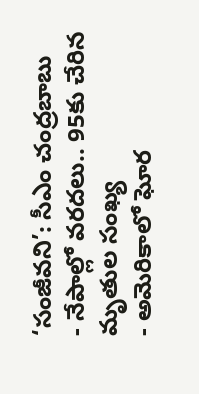‘సంజీవని’: సీఎం చంద్రబాబు
- నేపాల్లో వరదలు.. 95కు చేరిన మృతుల సంఖ్య
- అమెరికాలో ఘోర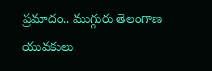ప్రమాదం.. ముగ్గురు తెలంగాణ యువకులు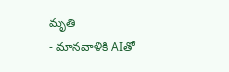మృతి
- మానవాళికి AIతో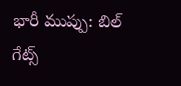భారీ ముప్పు: బిల్ గేట్స్